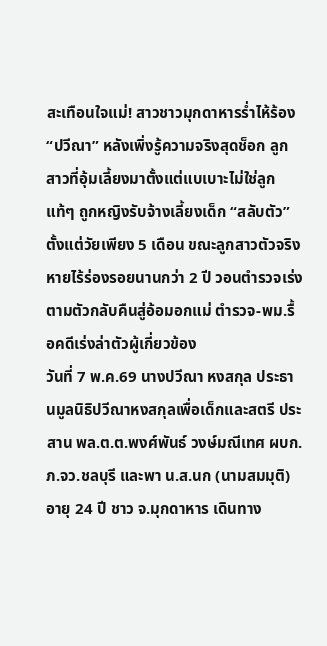สะเทือนใจแม่! สาวชาวมุกดาหารร่ำไห้ร้อง “ปวีณา” หลังเพิ่งรู้ความจริงสุดช็อก ลูกสาวที่อุ้มเลี้ยงมาตั้งแต่แบเบาะไม่ใช่ลูกแท้ๆ ถูกหญิงรับจ้างเลี้ยงเด็ก “สลับตัว” ตั้งแต่วัยเพียง 5 เดือน ขณะลูกสาวตัวจริงหายไร้ร่องรอยนานกว่า 2 ปี วอนตำรวจเร่งตามตัวกลับคืนสู่อ้อมอกแม่ ตำรวจ-พม.รื้อคดีเร่งล่าตัวผู้เกี่ยวข้อง
วันที่ 7 พ.ค.69 นางปวีณา หงสกุล ประธานมูลนิธิปวีณาหงสกุลเพื่อเด็กและสตรี ประสาน พล.ต.ต.พงศ์พันธ์ วงษ์มณีเทศ ผบก.ภ.จว.ชลบุรี และพา น.ส.นก (นามสมมุติ) อายุ 24 ปี ชาว จ.มุกดาหาร เดินทาง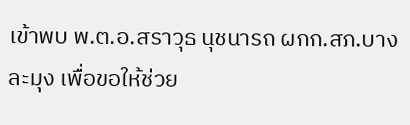เข้าพบ พ.ต.อ.สราวุธ นุชนารถ ผกก.สภ.บางละมุง เพื่อขอให้ช่วย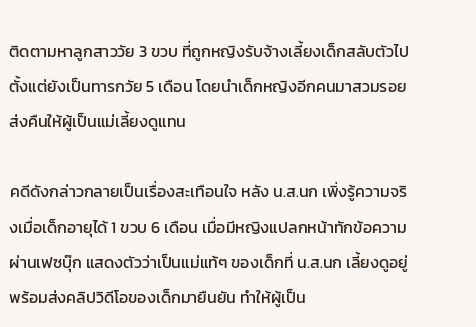ติดตามหาลูกสาววัย 3 ขวบ ที่ถูกหญิงรับจ้างเลี้ยงเด็กสลับตัวไปตั้งแต่ยังเป็นทารกวัย 5 เดือน โดยนำเด็กหญิงอีกคนมาสวมรอยส่งคืนให้ผู้เป็นแม่เลี้ยงดูแทน

คดีดังกล่าวกลายเป็นเรื่องสะเทือนใจ หลัง น.ส.นก เพิ่งรู้ความจริงเมื่อเด็กอายุได้ 1 ขวบ 6 เดือน เมื่อมีหญิงแปลกหน้าทักข้อความผ่านเฟซบุ๊ก แสดงตัวว่าเป็นแม่แท้ๆ ของเด็กที่ น.ส.นก เลี้ยงดูอยู่ พร้อมส่งคลิปวิดีโอของเด็กมายืนยัน ทำให้ผู้เป็น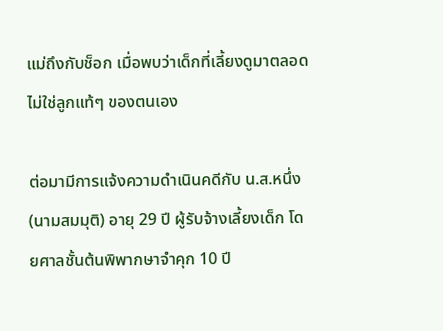แม่ถึงกับช็อก เมื่อพบว่าเด็กที่เลี้ยงดูมาตลอดไม่ใช่ลูกแท้ๆ ของตนเอง

ต่อมามีการแจ้งความดำเนินคดีกับ น.ส.หนึ่ง (นามสมมุติ) อายุ 29 ปี ผู้รับจ้างเลี้ยงเด็ก โดยศาลชั้นต้นพิพากษาจำคุก 10 ปี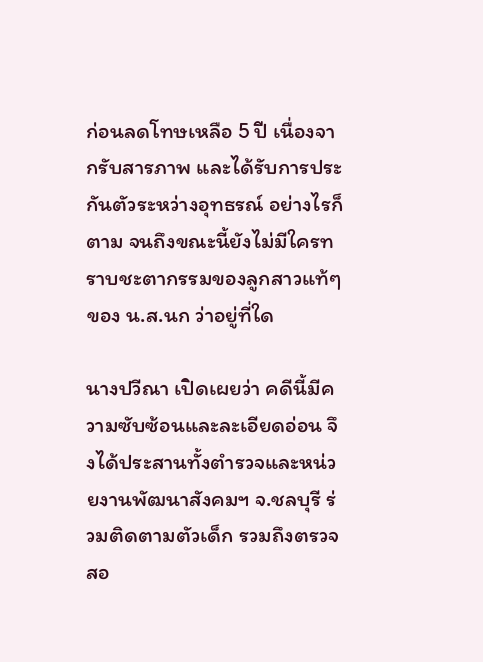ก่อนลดโทษเหลือ 5 ปี เนื่องจากรับสารภาพ และได้รับการประกันตัวระหว่างอุทธรณ์ อย่างไรก็ตาม จนถึงขณะนี้ยังไม่มีใครทราบชะตากรรมของลูกสาวแท้ๆ ของ น.ส.นก ว่าอยู่ที่ใด

นางปวีณา เปิดเผยว่า คดีนี้มีความซับซ้อนและละเอียดอ่อน จึงได้ประสานทั้งตำรวจและหน่วยงานพัฒนาสังคมฯ จ.ชลบุรี ร่วมติดตามตัวเด็ก รวมถึงตรวจสอ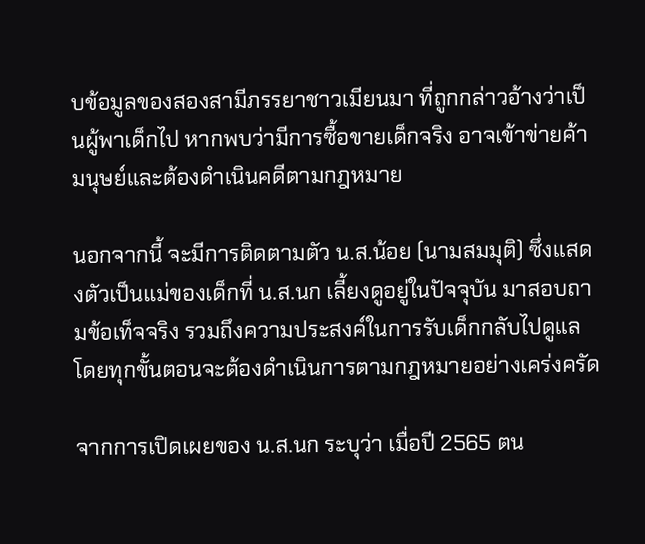บข้อมูลของสองสามีภรรยาชาวเมียนมา ที่ถูกกล่าวอ้างว่าเป็นผู้พาเด็กไป หากพบว่ามีการซื้อขายเด็กจริง อาจเข้าข่ายค้ามนุษย์และต้องดำเนินคดีตามกฎหมาย

นอกจากนี้ จะมีการติดตามตัว น.ส.น้อย (นามสมมุติ) ซึ่งแสดงตัวเป็นแม่ของเด็กที่ น.ส.นก เลี้ยงดูอยู่ในปัจจุบัน มาสอบถามข้อเท็จจริง รวมถึงความประสงค์ในการรับเด็กกลับไปดูแล โดยทุกขั้นตอนจะต้องดำเนินการตามกฎหมายอย่างเคร่งครัด

จากการเปิดเผยของ น.ส.นก ระบุว่า เมื่อปี 2565 ตน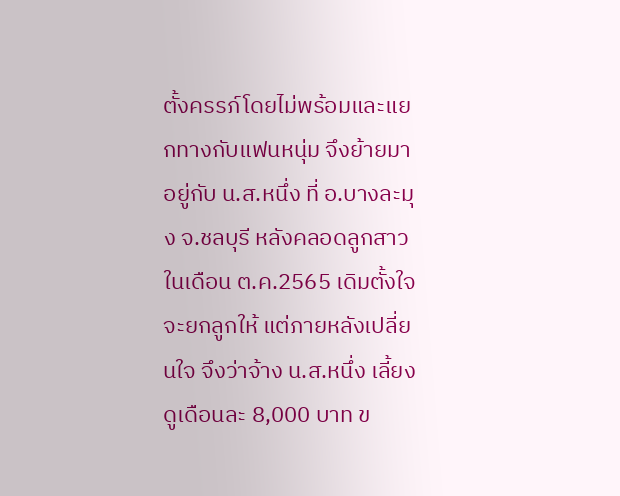ตั้งครรภ์โดยไม่พร้อมและแยกทางกับแฟนหนุ่ม จึงย้ายมาอยู่กับ น.ส.หนึ่ง ที่ อ.บางละมุง จ.ชลบุรี หลังคลอดลูกสาวในเดือน ต.ค.2565 เดิมตั้งใจจะยกลูกให้ แต่ภายหลังเปลี่ยนใจ จึงว่าจ้าง น.ส.หนึ่ง เลี้ยงดูเดือนละ 8,000 บาท ข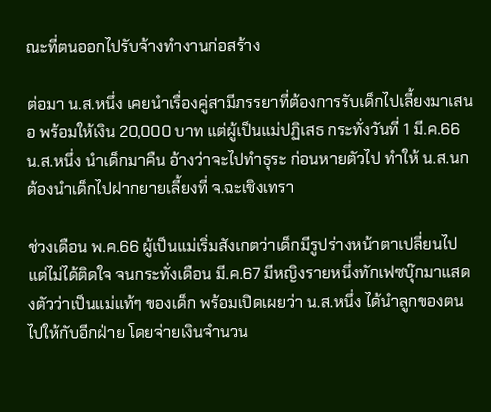ณะที่ตนออกไปรับจ้างทำงานก่อสร้าง

ต่อมา น.ส.หนึ่ง เคยนำเรื่องคู่สามีภรรยาที่ต้องการรับเด็กไปเลี้ยงมาเสนอ พร้อมให้เงิน 20,000 บาท แต่ผู้เป็นแม่ปฏิเสธ กระทั่งวันที่ 1 มี.ค.66 น.ส.หนึ่ง นำเด็กมาคืน อ้างว่าจะไปทำธุระ ก่อนหายตัวไป ทำให้ น.ส.นก ต้องนำเด็กไปฝากยายเลี้ยงที่ จ.ฉะเชิงเทรา

ช่วงเดือน พ.ค.66 ผู้เป็นแม่เริ่มสังเกตว่าเด็กมีรูปร่างหน้าตาเปลี่ยนไป แต่ไม่ได้ติดใจ จนกระทั่งเดือน มี.ค.67 มีหญิงรายหนึ่งทักเฟซบุ๊กมาแสดงตัวว่าเป็นแม่แท้ๆ ของเด็ก พร้อมเปิดเผยว่า น.ส.หนึ่ง ได้นำลูกของตนไปให้กับอีกฝ่าย โดยจ่ายเงินจำนวน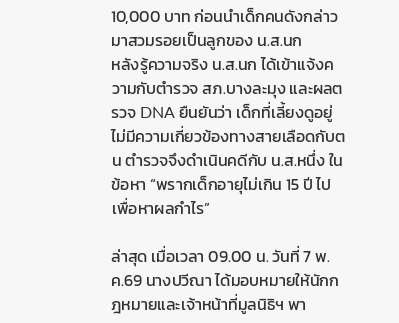10,000 บาท ก่อนนำเด็กคนดังกล่าวมาสวมรอยเป็นลูกของ น.ส.นก
หลังรู้ความจริง น.ส.นก ได้เข้าแจ้งความกับตำรวจ สภ.บางละมุง และผลตรวจ DNA ยืนยันว่า เด็กที่เลี้ยงดูอยู่ไม่มีความเกี่ยวข้องทางสายเลือดกับตน ตำรวจจึงดำเนินคดีกับ น.ส.หนึ่ง ในข้อหา “พรากเด็กอายุไม่เกิน 15 ปี ไปเพื่อหาผลกำไร”

ล่าสุด เมื่อเวลา 09.00 น. วันที่ 7 พ.ค.69 นางปวีณา ได้มอบหมายให้นักกฎหมายและเจ้าหน้าที่มูลนิธิฯ พา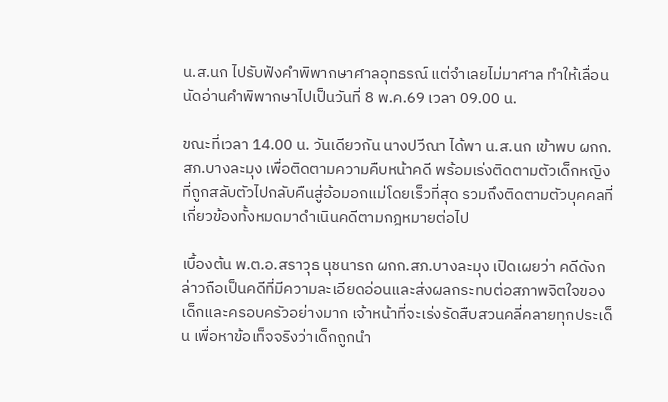น.ส.นก ไปรับฟังคำพิพากษาศาลอุทธรณ์ แต่จำเลยไม่มาศาล ทำให้เลื่อนนัดอ่านคำพิพากษาไปเป็นวันที่ 8 พ.ค.69 เวลา 09.00 น.

ขณะที่เวลา 14.00 น. วันเดียวกัน นางปวีณา ได้พา น.ส.นก เข้าพบ ผกก.สภ.บางละมุง เพื่อติดตามความคืบหน้าคดี พร้อมเร่งติดตามตัวเด็กหญิงที่ถูกสลับตัวไปกลับคืนสู่อ้อมอกแม่โดยเร็วที่สุด รวมถึงติดตามตัวบุคคลที่เกี่ยวข้องทั้งหมดมาดำเนินคดีตามกฎหมายต่อไป

เบื้องต้น พ.ต.อ.สราวุธ นุชนารถ ผกก.สภ.บางละมุง เปิดเผยว่า คดีดังกล่าวถือเป็นคดีที่มีความละเอียดอ่อนและส่งผลกระทบต่อสภาพจิตใจของเด็กและครอบครัวอย่างมาก เจ้าหน้าที่จะเร่งรัดสืบสวนคลี่คลายทุกประเด็น เพื่อหาข้อเท็จจริงว่าเด็กถูกนำ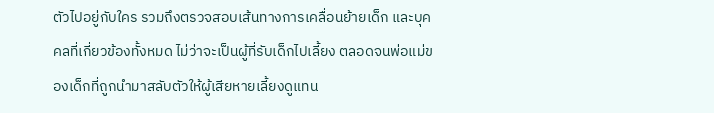ตัวไปอยู่กับใคร รวมถึงตรวจสอบเส้นทางการเคลื่อนย้ายเด็ก และบุคคลที่เกี่ยวข้องทั้งหมด ไม่ว่าจะเป็นผู้ที่รับเด็กไปเลี้ยง ตลอดจนพ่อแม่ของเด็กที่ถูกนำมาสลับตัวให้ผู้เสียหายเลี้ยงดูแทน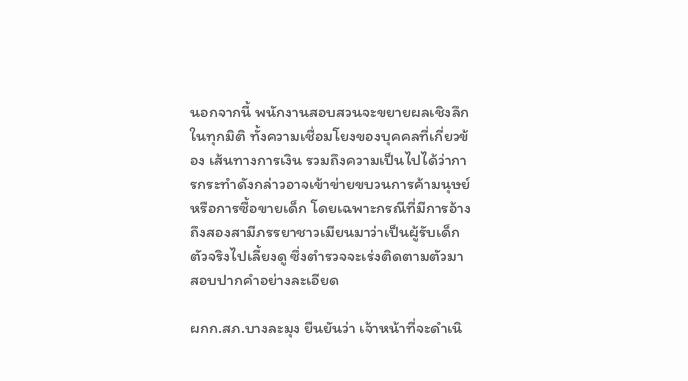นอกจากนี้ พนักงานสอบสวนจะขยายผลเชิงลึกในทุกมิติ ทั้งความเชื่อมโยงของบุคคลที่เกี่ยวข้อง เส้นทางการเงิน รวมถึงความเป็นไปได้ว่าการกระทำดังกล่าวอาจเข้าข่ายขบวนการค้ามนุษย์หรือการซื้อขายเด็ก โดยเฉพาะกรณีที่มีการอ้างถึงสองสามีภรรยาชาวเมียนมาว่าเป็นผู้รับเด็กตัวจริงไปเลี้ยงดู ซึ่งตำรวจจะเร่งติดตามตัวมาสอบปากคำอย่างละเอียด

ผกก.สภ.บางละมุง ยืนยันว่า เจ้าหน้าที่จะดำเนิ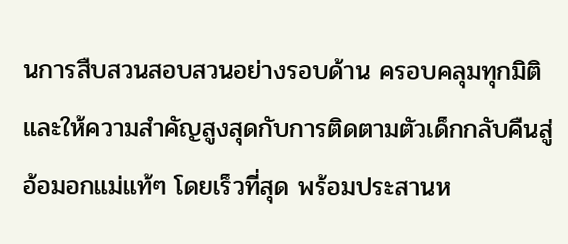นการสืบสวนสอบสวนอย่างรอบด้าน ครอบคลุมทุกมิติ และให้ความสำคัญสูงสุดกับการติดตามตัวเด็กกลับคืนสู่อ้อมอกแม่แท้ๆ โดยเร็วที่สุด พร้อมประสานห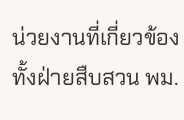น่วยงานที่เกี่ยวข้องทั้งฝ่ายสืบสวน พม.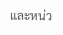และหน่ว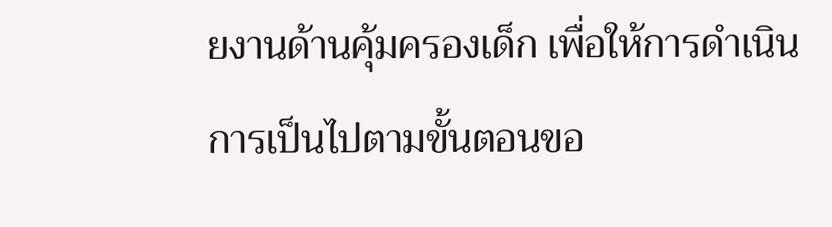ยงานด้านคุ้มครองเด็ก เพื่อให้การดำเนินการเป็นไปตามขั้นตอนขอ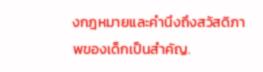งกฎหมายและคำนึงถึงสวัสดิภาพของเด็กเป็นสำคัญ.